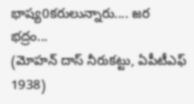భాష్య0కరులున్నారు.... జర భద్రం...
(మోహన్ దాస్ నీరుకట్టు, ఏపీటీఎఫ్ 1938)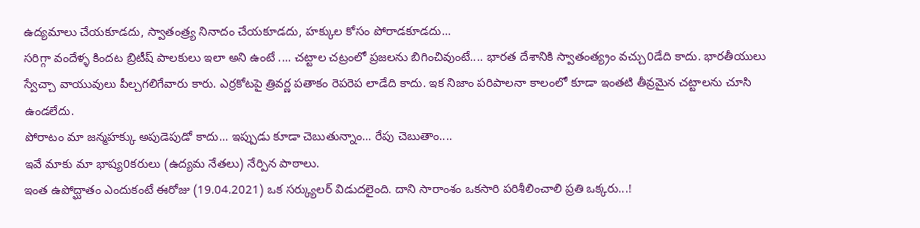ఉద్యమాలు చేయకూడదు, స్వాతంత్ర్య నినాదం చేయకూడదు, హక్కుల కోసం పోరాడకూడదు...
సరిగ్గా వందేళ్ళ కిందట బ్రిటీష్ పాలకులు ఇలా అని ఉంటే .... చట్టాల చట్రంలో ప్రజలను బిగించివుంటే.... భారత దేశానికి స్వాతంత్య్రం వచ్చు0డేది కాదు. భారతీయులు స్వేచ్చా వాయువులు పీల్చగలిగేవారు కారు. ఎర్రకోటపై త్రివర్ణ పతాకం రెపరెప లాడేది కాదు. ఇక నిజాం పరిపాలనా కాలంలో కూడా ఇంతటి తీవ్రమైన చట్టాలను చూసి ఉండలేదు.
పోరాటం మా జన్మహక్కు అపుడెపుడో కాదు... ఇప్పుడు కూడా చెబుతున్నాం... రేపు చెబుతాం....
ఇవే మాకు మా భాష్య0కరులు (ఉద్యమ నేతలు) నేర్పిన పాఠాలు.
ఇంత ఉపోద్ఘాతం ఎందుకంటే ఈరోజు (19.04.2021) ఒక సర్క్యులర్ విడుదలైంది. దాని సారాంశం ఒకసారి పరిశీలించాలి ప్రతి ఒక్కరు...!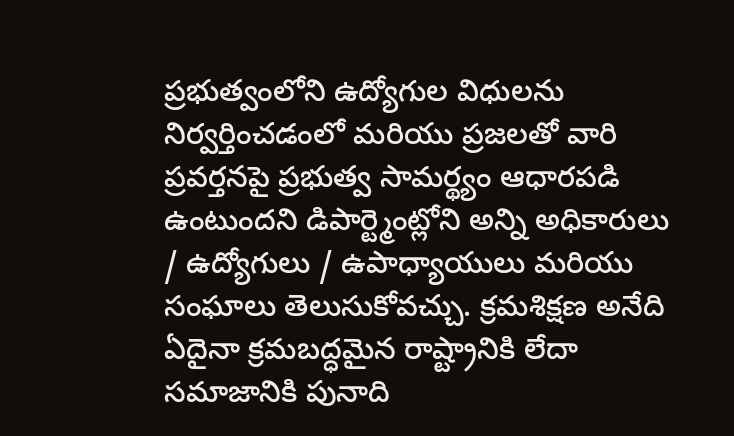ప్రభుత్వంలోని ఉద్యోగుల విధులను నిర్వర్తించడంలో మరియు ప్రజలతో వారి ప్రవర్తనపై ప్రభుత్వ సామర్థ్యం ఆధారపడి ఉంటుందని డిపార్ట్మెంట్లోని అన్ని అధికారులు / ఉద్యోగులు / ఉపాధ్యాయులు మరియు సంఘాలు తెలుసుకోవచ్చు. క్రమశిక్షణ అనేది ఏదైనా క్రమబద్ధమైన రాష్ట్రానికి లేదా సమాజానికి పునాది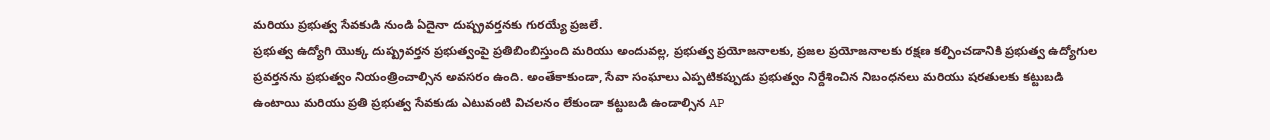మరియు ప్రభుత్వ సేవకుడి నుండి ఏదైనా దుష్ప్రవర్తనకు గురయ్యే ప్రజలే.
ప్రభుత్వ ఉద్యోగి యొక్క దుష్ప్రవర్తన ప్రభుత్వంపై ప్రతిబింబిస్తుంది మరియు అందువల్ల, ప్రభుత్వ ప్రయోజనాలకు, ప్రజల ప్రయోజనాలకు రక్షణ కల్పించడానికి ప్రభుత్వ ఉద్యోగుల ప్రవర్తనను ప్రభుత్వం నియంత్రించాల్సిన అవసరం ఉంది. అంతేకాకుండా, సేవా సంఘాలు ఎప్పటికప్పుడు ప్రభుత్వం నిర్దేశించిన నిబంధనలు మరియు షరతులకు కట్టుబడి ఉంటాయి మరియు ప్రతి ప్రభుత్వ సేవకుడు ఎటువంటి విచలనం లేకుండా కట్టుబడి ఉండాల్సిన AP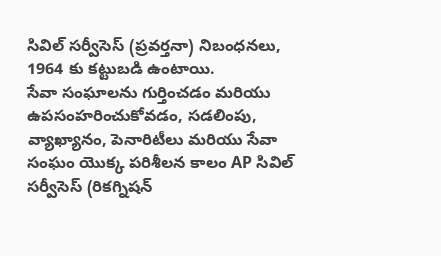సివిల్ సర్వీసెస్ (ప్రవర్తనా) నిబంధనలు, 1964 కు కట్టుబడి ఉంటాయి.
సేవా సంఘాలను గుర్తించడం మరియు ఉపసంహరించుకోవడం, సడలింపు, వ్యాఖ్యానం, పెనారిటీలు మరియు సేవా సంఘం యొక్క పరిశీలన కాలం AP సివిల్ సర్వీసెస్ (రికగ్నిషన్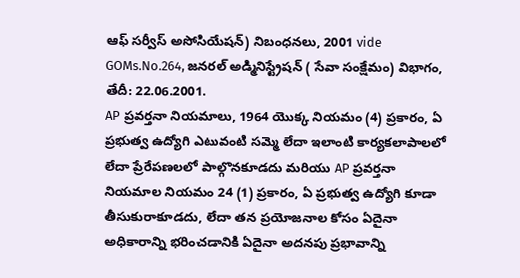ఆఫ్ సర్వీస్ అసోసియేషన్) నిబంధనలు, 2001 vide GOMs.No.264, జనరల్ అడ్మినిస్ట్రేషన్ ( సేవా సంక్షేమం) విభాగం, తేదీ: 22.06.2001.
AP ప్రవర్తనా నియమాలు, 1964 యొక్క నియమం (4) ప్రకారం, ఏ ప్రభుత్వ ఉద్యోగి ఎటువంటి సమ్మె లేదా ఇలాంటి కార్యకలాపాలలో లేదా ప్రేరేపణలలో పాల్గొనకూడదు మరియు AP ప్రవర్తనా నియమాల నియమం 24 (1) ప్రకారం, ఏ ప్రభుత్వ ఉద్యోగి కూడా తీసుకురాకూడదు, లేదా తన ప్రయోజనాల కోసం ఏదైనా అధికారాన్ని భరించడానికి ఏదైనా అదనపు ప్రభావాన్ని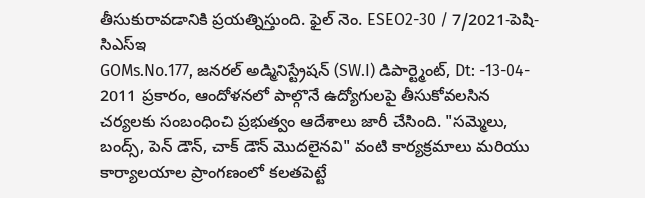తీసుకురావడానికి ప్రయత్నిస్తుంది. ఫైల్ నెం. ESEO2-30 / 7/2021-పెషి-సిఎస్ఇ
GOMs.No.177, జనరల్ అడ్మినిస్ట్రేషన్ (SW.I) డిపార్ట్మెంట్, Dt: -13-04- 2011 ప్రకారం, ఆందోళనలో పాల్గొనే ఉద్యోగులపై తీసుకోవలసిన చర్యలకు సంబంధించి ప్రభుత్వం ఆదేశాలు జారీ చేసింది. "సమ్మెలు, బంద్స్, పెన్ డౌన్, చాక్ డౌన్ మొదలైనవి" వంటి కార్యక్రమాలు మరియు కార్యాలయాల ప్రాంగణంలో కలతపెట్టే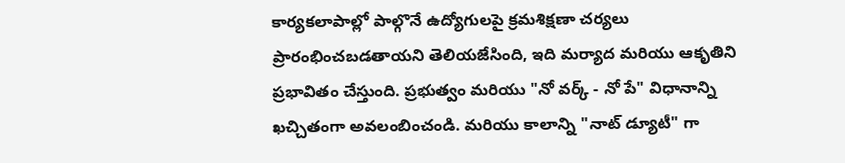కార్యకలాపాల్లో పాల్గొనే ఉద్యోగులపై క్రమశిక్షణా చర్యలు ప్రారంభించబడతాయని తెలియజేసింది, ఇది మర్యాద మరియు ఆకృతిని ప్రభావితం చేస్తుంది. ప్రభుత్వం మరియు "నో వర్క్ - నో పే" విధానాన్ని ఖచ్చితంగా అవలంబించండి. మరియు కాలాన్ని "నాట్ డ్యూటీ" గా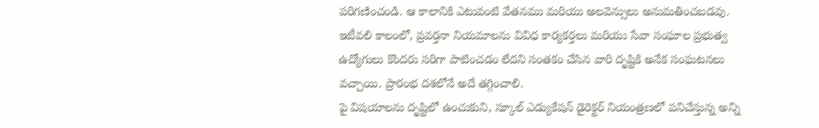పరిగణించండి. ఆ కాలానికి ఎటువంటి వేతనము మరియు అలవెన్సులు అనుమతించబడవు.
ఇటీవలి కాలంలో, ప్రవర్తనా నియమాలను వివిధ కార్యకర్తలు మరియు సేవా సంఘాల ప్రభుత్వ ఉద్యోగులు కొందరు సరిగా పాటించడం లేదని సంతకం చేసిన వారి దృష్టికి అనేక సంఘటనలు వచ్చాయి. ప్రారంభ దశలోనే అదే తగ్గించాలి.
పై విషయాలను దృష్టిలో ఉంచుకుని, స్కూల్ ఎడ్యుకేషన్ డైరెక్టర్ నియంత్రణలో పనిచేస్తున్న అన్ని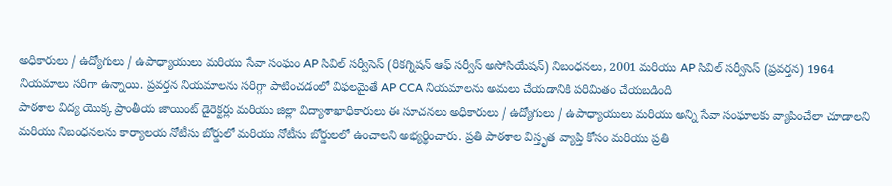అధికారులు / ఉద్యోగులు / ఉపాధ్యాయులు మరియు సేవా సంఘం AP సివిల్ సర్వీసెస్ (రికగ్నిషన్ ఆఫ్ సర్వీస్ అసోసియేషన్) నిబంధనలు, 2001 మరియు AP సివిల్ సర్వీసెస్ (ప్రవర్తన) 1964 నియమాలు సరిగా ఉన్నాయి. ప్రవర్తన నియమాలను సరిగ్గా పాటించడంలో విఫలమైతే AP CCA నియమాలను అమలు చేయడానికి పరిమితం చేయబడింది
పాఠశాల విద్య యొక్క ప్రాంతీయ జాయింట్ డైరెక్టర్లు మరియు జిల్లా విద్యాశాఖాధికారులు ఈ సూచనలు అధికారులు / ఉద్యోగులు / ఉపాధ్యాయులు మరియు అన్ని సేవా సంఘాలకు వ్యాపించేలా చూడాలని మరియు నిబంధనలను కార్యాలయ నోటీసు బోర్డులో మరియు నోటీసు బోర్డులలో ఉంచాలని అభ్యర్థించారు. ప్రతి పాఠశాల విస్తృత వ్యాప్తి కోసం మరియు ప్రతి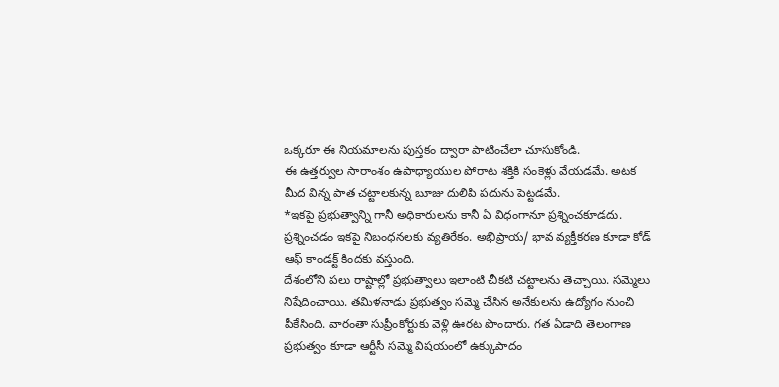ఒక్కరూ ఈ నియమాలను పుస్తకం ద్వారా పాటించేలా చూసుకోండి.
ఈ ఉత్తర్వుల సారాంశం ఉపాధ్యాయుల పోరాట శక్తికి సంకెళ్లు వేయడమే. అటక మీద విన్న పాత చట్టాలకున్న బూజు దులిపి పదును పెట్టడమే.
*ఇకపై ప్రభుత్వాన్ని గానీ అధికారులను కానీ ఏ విధంగానూ ప్రశ్నించకూడదు. ప్రశ్నించడం ఇకపై నిబంధనలకు వ్యతిరేకం. అభిప్రాయ/ భావ వ్యక్తీకరణ కూడా కోడ్ ఆఫ్ కాండక్ట్ కిందకు వస్తుంది.
దేశంలోని పలు రాష్టాల్లో ప్రభుత్వాలు ఇలాంటి చీకటి చట్టాలను తెచ్చాయి. సమ్మెలు నిషేదించాయి. తమిళనాడు ప్రభుత్వం సమ్మె చేసిన అనేకులను ఉద్యోగం నుంచి పీకేసింది. వారంతా సుప్రీంకోర్టుకు వెళ్లి ఊరట పొందారు. గత ఏడాది తెలంగాణ ప్రభుత్వం కూడా ఆర్టీసీ సమ్మె విషయంలో ఉక్కుపాదం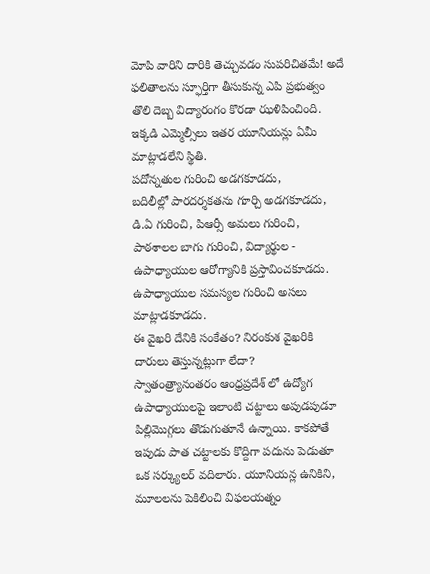మోపి వారిని దారికి తెచ్చువడం సుపరిచితమే! అదే ఫలితాలను స్ఫూర్తిగా తీసుకున్న ఎపి ప్రభుత్వం తొలి దెబ్బ విద్యారంగం కొరడా ఝళిపించింది. ఇక్కడి ఎమ్మెల్సీలు ఇతర యూనియన్లు ఏమీ మాట్లాడలేని స్థితి.
పదోన్నతుల గురించి అడగకూడదు,
బదిలీల్లో పారదర్శకతను గూర్చి అడగకూడదు,
డి.ఏ గురించి, పిఆర్సీ అమలు గురించి,
పాఠశాలల బాగు గురించి, విద్యార్థుల - ఉపాధ్యాయుల ఆరోగ్యానికి ప్రస్తావించకూడదు. ఉపాధ్యాయుల సమస్యల గురించి అసలు మాట్లాడకూడదు.
ఈ వైఖరి దేనికి సంకేతం? నిరంకుశ వైఖరికి దారులు తెస్తున్నట్లుగా లేదా?
స్వాతంత్ర్యానంతరం ఆంధ్రప్రదేశ్ లో ఉద్యోగ ఉపాధ్యాయులపై ఇలాంటి చట్టాలు అపుడపుడూ పిల్లిమొగ్గలు తొడుగుతూనే ఉన్నాయి. కాకపోతే ఇపుడు పాత చట్టాలకు కొద్దిగా పదును పెడుతూ ఒక సర్క్యులర్ వదిలారు. యూనియన్ల ఉనికిని, మూలలను పెకిలించి విఫలయత్నం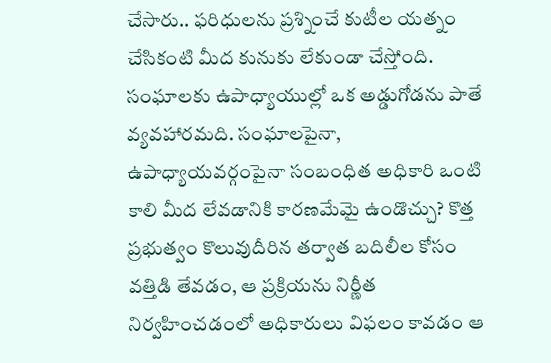చేసారు.. ఫరిధులను ప్రశ్నించే కుటీల యత్నం చేసికంటి మీద కునుకు లేకుండా చేస్తోంది. సంఘాలకు ఉపాధ్యాయుల్లో ఒక అడ్డుగోడను పాతే వ్యవహారమది. సంఘాలపైనా, ఉపాధ్యాయవర్గంపైనా సంబంధిత అధికారి ఒంటి కాలి మీద లేవడానికి కారణమేమై ఉండొచ్చు? కొత్త ప్రభుత్వం కొలువుదీరిన తర్వాత బదిలీల కోసం వత్తిడి తేవడం, ఆ ప్రక్రియను నిర్ణీత నిర్వహించడంలో అధికారులు విఫలం కావడం ఆ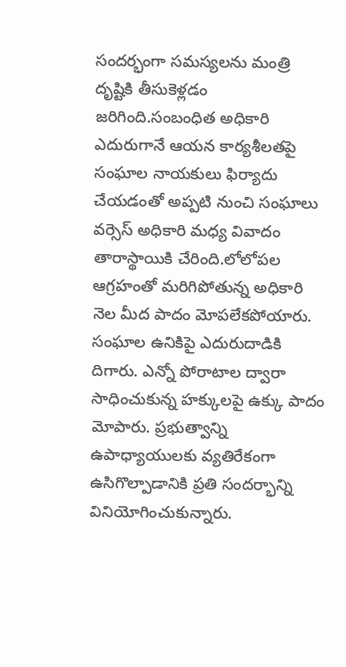సందర్భంగా సమస్యలను మంత్రి దృష్టికి తీసుకెళ్లడం జరిగింది.సంబంధిత అధికారి ఎదురుగానే ఆయన కార్యశీలతపై సంఘాల నాయకులు ఫిర్యాదు చేయడంతో అప్పటి నుంచి సంఘాలు వర్సెస్ అధికారి మధ్య వివాదం తారాస్థాయికి చేరింది.లోలోపల ఆగ్రహంతో మరిగిపోతున్న అధికారి నెల మీద పాదం మోపలేకపోయారు. సంఘాల ఉనికిపై ఎదురుదాడికి దిగారు. ఎన్నో పోరాటాల ద్వారా సాధించుకున్న హక్కులపై ఉక్కు పాదం మోపారు. ప్రభుత్వాన్ని ఉపాధ్యాయులకు వ్యతిరేకంగా ఉసిగొల్పాడానికి ప్రతి సందర్భాన్ని వినియోగించుకున్నారు.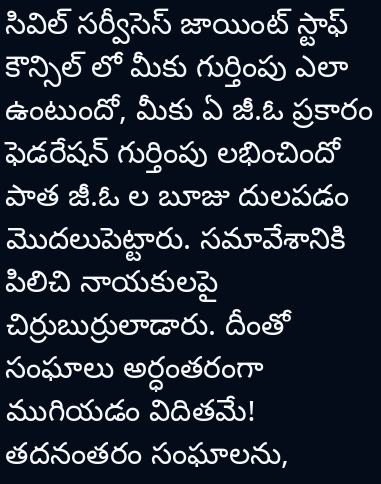సివిల్ సర్వీసెస్ జాయింట్ స్టాఫ్ కౌన్సిల్ లో మీకు గుర్తింపు ఎలా ఉంటుందో, మీకు ఏ జీ.ఓ ప్రకారం ఫెడరేషన్ గుర్తింపు లభించిందో పాత జీ.ఓ ల బూజు దులపడం మొదలుపెట్టారు. సమావేశానికి పిలిచి నాయకులపై చిర్రుబుర్రులాడారు. దీంతో సంఘాలు అర్ధంతరంగా ముగియడం విదితమే! తదనంతరం సంఘాలను,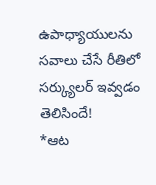ఉపాధ్యాయులను సవాలు చేసే రీతిలో సర్క్యులర్ ఇవ్వడం తెలిసిందే!
*ఆట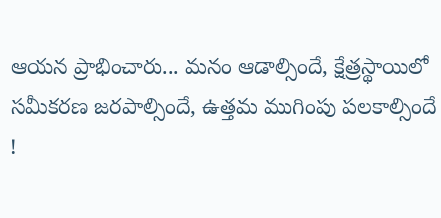ఆయన ప్రాభించారు... మనం ఆడాల్సిందే, క్షేత్రస్థాయిలో సమీకరణ జరపాల్సిందే, ఉత్తమ ముగింపు పలకాల్సిందే !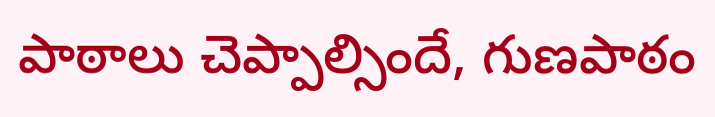పాఠాలు చెప్పాల్సిందే, గుణపాఠం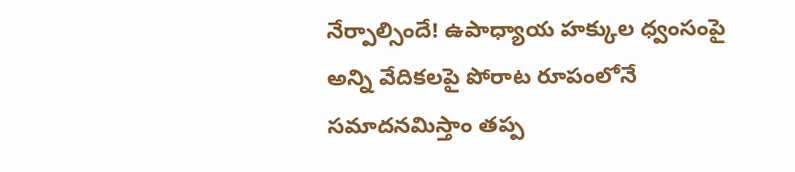నేర్పాల్సిందే! ఉపాధ్యాయ హక్కుల ధ్వంసంపై అన్ని వేదికలపై పోరాట రూపంలోనే సమాదనమిస్తాం తప్ప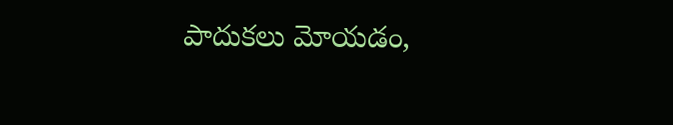పాదుకలు మోయడం,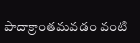పాదాక్రాంతమవడం వంటి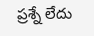ప్రశ్నే లేదు